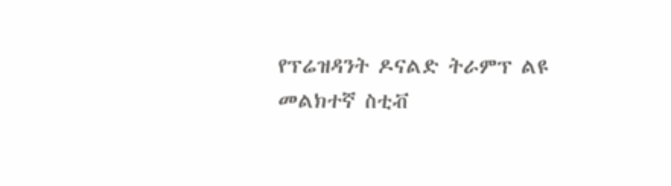የፕሬዝዳንት ዶናልድ ትራምፕ ልዩ መልክተኛ ስቲቭ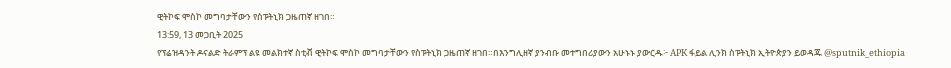ዊትኮፍ ሞስኮ መግባታቸውን የስፑትኒክ ጋዜጠኛ ዘገበ።
13:59, 13 መጋቢት 2025
የፕሬዝዳንት ዶናልድ ትራምፕ ልዩ መልክተኛ ስቲቭ ዊትኮፍ ሞስኮ መግባታቸውን የስፑትኒክ ጋዜጠኛ ዘገበ።በእንግሊዘኛ ያንብቡ መተግበሪያውን አሁኑኑ ያውርዱ፦ APK ፋይል ሊንክ ስፑትኒክ ኢትዮጵያን ይወዳጁ @sputnik_ethiopia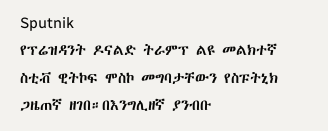Sputnik
የፕሬዝዳንት ዶናልድ ትራምፕ ልዩ መልክተኛ ስቲቭ ዊትኮፍ ሞስኮ መግባታቸውን የስፑትኒክ ጋዜጠኛ ዘገበ።በእንግሊዘኛ ያንብቡ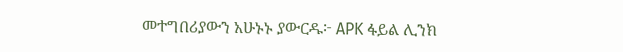መተግበሪያውን አሁኑኑ ያውርዱ፦ APK ፋይል ሊንክ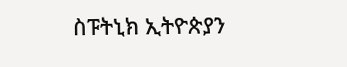ስፑትኒክ ኢትዮጵያን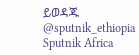ይወዳጁ @sputnik_ethiopia
Sputnik Africa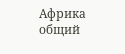Африка общий